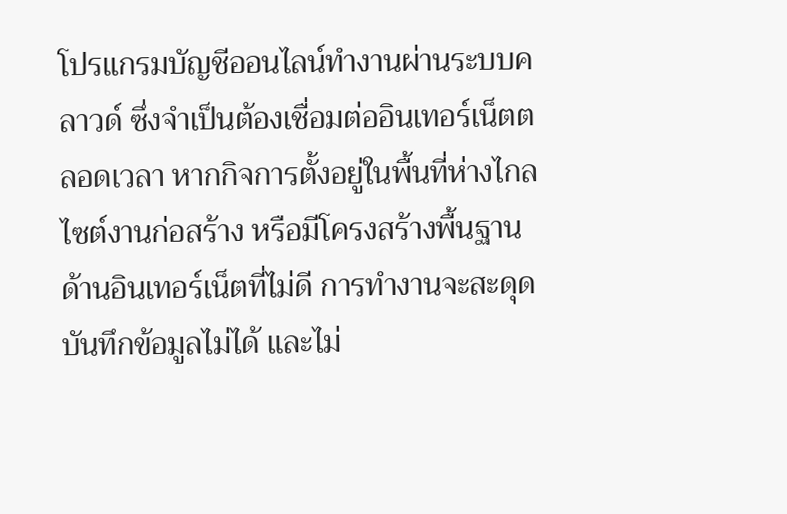โปรแกรมบัญชีออนไลน์ทำงานผ่านระบบคลาวด์ ซึ่งจำเป็นต้องเชื่อมต่ออินเทอร์เน็ตตลอดเวลา หากกิจการตั้งอยู่ในพื้นที่ห่างไกล ไซต์งานก่อสร้าง หรือมีโครงสร้างพื้นฐานด้านอินเทอร์เน็ตที่ไม่ดี การทำงานจะสะดุด บันทึกข้อมูลไม่ได้ และไม่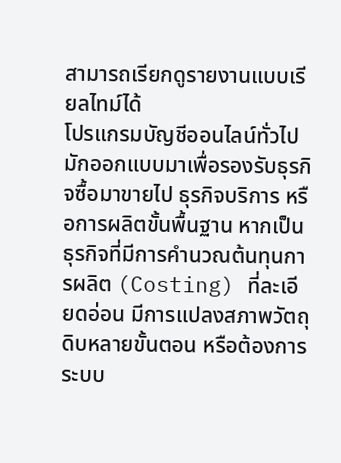สามารถเรียกดูรายงานแบบเรียลไทม์ได้
โปรแกรมบัญชีออนไลน์ทั่วไปมักออกแบบมาเพื่อรองรับธุรกิจซื้อมาขายไป ธุรกิจบริการ หรือการผลิตขั้นพื้นฐาน หากเป็นธุรกิจที่มีการคำนวณต้นทุนการผลิต (Costing) ที่ละเอียดอ่อน มีการแปลงสภาพวัตถุดิบหลายขั้นตอน หรือต้องการระบบ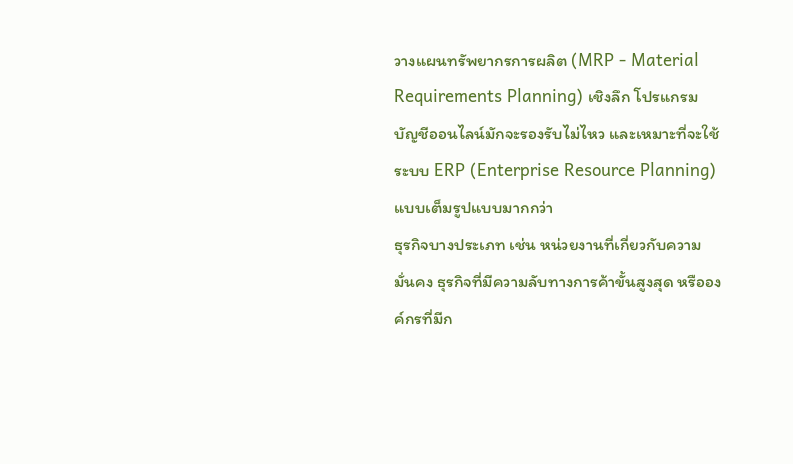วางแผนทรัพยากรการผลิต (MRP - Material Requirements Planning) เชิงลึก โปรแกรมบัญชีออนไลน์มักจะรองรับไม่ไหว และเหมาะที่จะใช้ระบบ ERP (Enterprise Resource Planning) แบบเต็มรูปแบบมากกว่า
ธุรกิจบางประเภท เช่น หน่วยงานที่เกี่ยวกับความมั่นคง ธุรกิจที่มีความลับทางการค้าขั้นสูงสุด หรือองค์กรที่มีก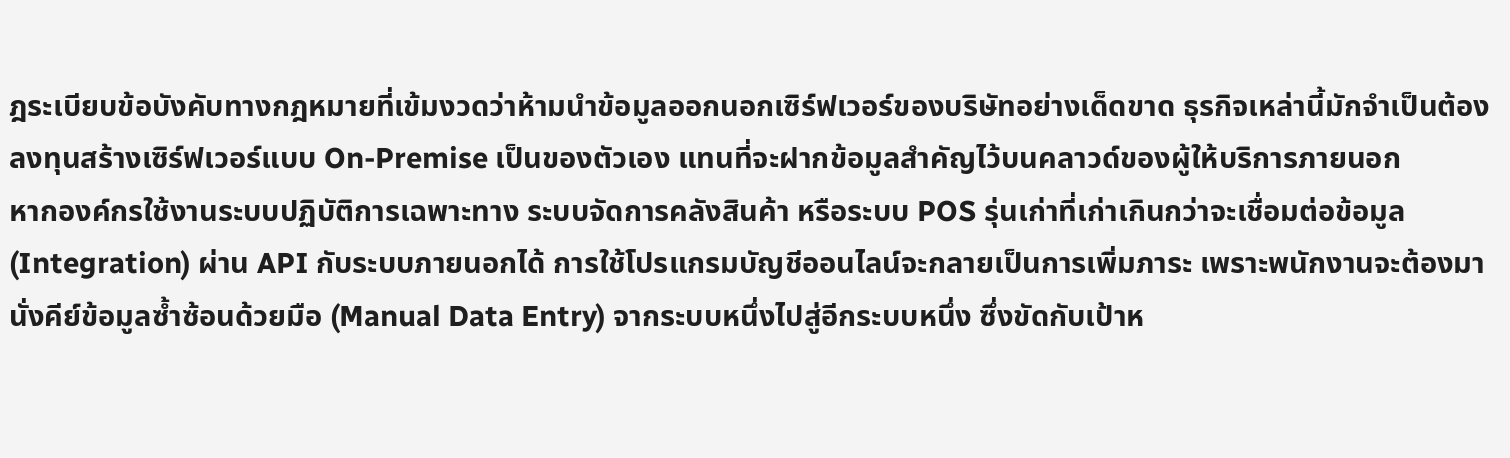ฎระเบียบข้อบังคับทางกฎหมายที่เข้มงวดว่าห้ามนำข้อมูลออกนอกเซิร์ฟเวอร์ของบริษัทอย่างเด็ดขาด ธุรกิจเหล่านี้มักจำเป็นต้องลงทุนสร้างเซิร์ฟเวอร์แบบ On-Premise เป็นของตัวเอง แทนที่จะฝากข้อมูลสำคัญไว้บนคลาวด์ของผู้ให้บริการภายนอก
หากองค์กรใช้งานระบบปฏิบัติการเฉพาะทาง ระบบจัดการคลังสินค้า หรือระบบ POS รุ่นเก่าที่เก่าเกินกว่าจะเชื่อมต่อข้อมูล (Integration) ผ่าน API กับระบบภายนอกได้ การใช้โปรแกรมบัญชีออนไลน์จะกลายเป็นการเพิ่มภาระ เพราะพนักงานจะต้องมานั่งคีย์ข้อมูลซ้ำซ้อนด้วยมือ (Manual Data Entry) จากระบบหนึ่งไปสู่อีกระบบหนึ่ง ซึ่งขัดกับเป้าห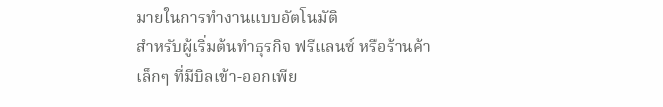มายในการทำงานแบบอัตโนมัติ
สำหรับผู้เริ่มต้นทำธุรกิจ ฟรีแลนซ์ หรือร้านค้าเล็กๆ ที่มีบิลเข้า-ออกเพีย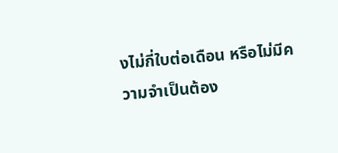งไม่กี่ใบต่อเดือน หรือไม่มีความจำเป็นต้อง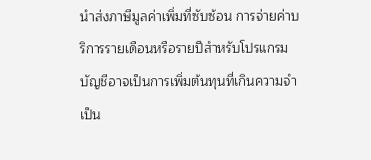นำส่งภาษีมูลค่าเพิ่มที่ซับซ้อน การจ่ายค่าบริการรายเดือนหรือรายปีสำหรับโปรแกรมบัญชีอาจเป็นการเพิ่มต้นทุนที่เกินความจำเป็น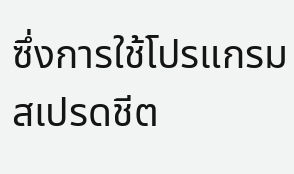ซึ่งการใช้โปรแกรมสเปรดชีต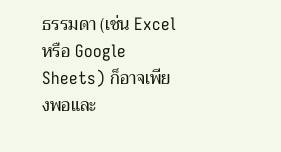ธรรมดา (เช่น Excel หรือ Google Sheets) ก็อาจเพียงพอและ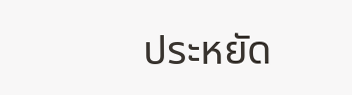ประหยัด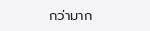กว่ามาก